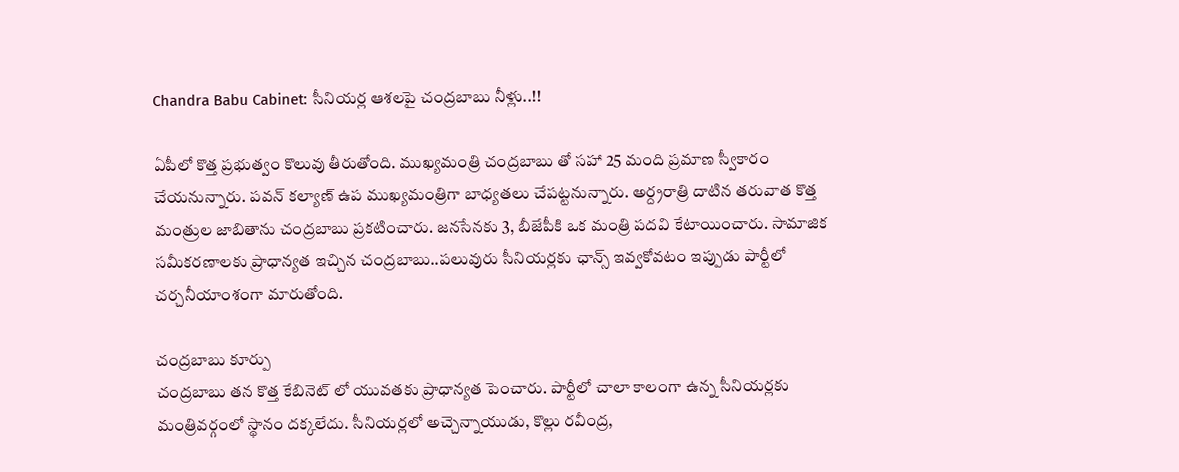Chandra Babu Cabinet: సీనియర్ల ఆశలపై చంద్రబాబు నీళ్లు..!!

ఏపీలో కొత్త ప్రభుత్వం కొలువు తీరుతోంది. ముఖ్యమంత్రి చంద్రబాబు తో సహా 25 మంది ప్రమాణ స్వీకారం చేయనున్నారు. పవన్ కల్యాణ్ ఉప ముఖ్యమంత్రిగా బాధ్యతలు చేపట్టనున్నారు. అర్ద్రరాత్రి దాటిన తరువాత కొత్త మంత్రుల జాబితాను చంద్రబాబు ప్రకటించారు. జనసేనకు 3, బీజేపీకి ఒక మంత్రి పదవి కేటాయించారు. సామాజిక సమీకరణాలకు ప్రాధాన్యత ఇచ్చిన చంద్రబాబు..పలువురు సీనియర్లకు ఛాన్స్ ఇవ్వకోవటం ఇప్పుడు పార్టీలో చర్చనీయాంశంగా మారుతోంది.

చంద్రబాబు కూర్పు
చంద్రబాబు తన కొత్త కేబినెట్ లో యువతకు ప్రాధాన్యత పెంచారు. పార్టీలో చాలా కాలంగా ఉన్న సీనియర్లకు మంత్రివర్గంలో స్థానం దక్కలేదు. సీనియర్లలో అచ్చెన్నాయుడు, కొల్లు రవీంద్ర,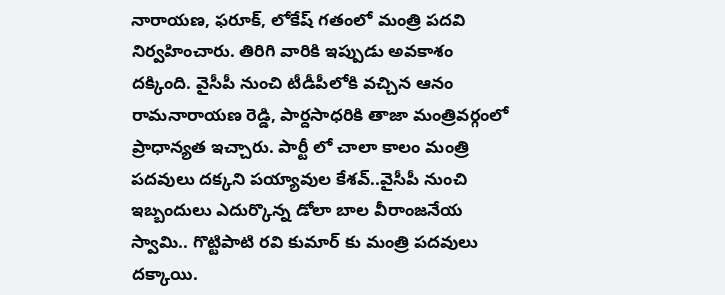నారాయణ, ఫరూక్, లోకేష్ గతంలో మంత్రి పదవి నిర్వహించారు. తిరిగి వారికి ఇప్పుడు అవకాశం దక్కింది. వైసీపీ నుంచి టీడీపీలోకి వచ్చిన ఆనం రామనారాయణ రెడ్డి, పార్దసాధరికి తాజా మంత్రివర్గంలో ప్రాధాన్యత ఇచ్చారు. పార్టీ లో చాలా కాలం మంత్రి పదవులు దక్కని పయ్యావుల కేశవ్..వైసీపీ నుంచి ఇబ్బందులు ఎదుర్కొన్న డోలా బాల వీరాంజనేయ స్వామి.. గొట్టిపాటి రవి కుమార్ కు మంత్రి పదవులు దక్కాయి.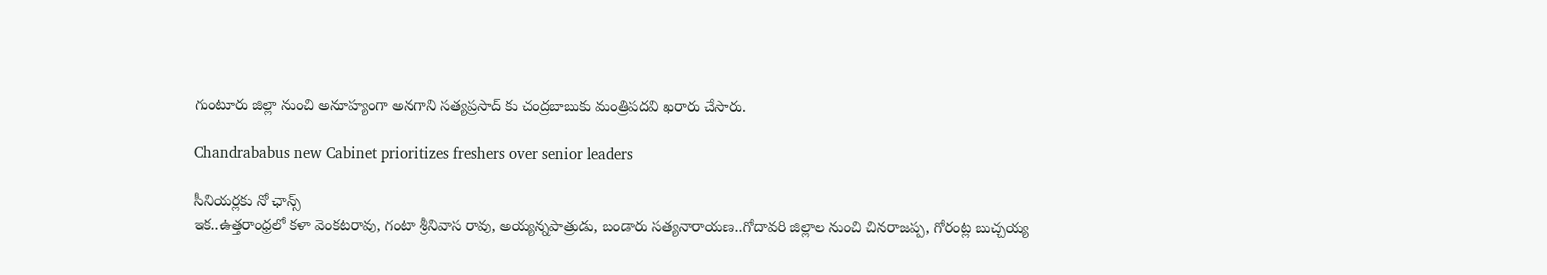గుంటూరు జిల్లా నుంచి అనూహ్యంగా అనగాని సత్యప్రసాద్ కు చంద్రబాబుకు మంత్రిపదవి ఖరారు చేసారు.

Chandrababus new Cabinet prioritizes freshers over senior leaders

సీనియర్లకు నో ఛాన్స్
ఇక..ఉత్తరాంధ్రలో కళా వెంకటరావు, గంటా శ్రీనివాస రావు, అయ్యన్నపాత్రుడు, బండారు సత్యనారాయణ..గోదావరి జిల్లాల నుంచి చినరాజప్ప, గోరంట్ల బుచ్చయ్య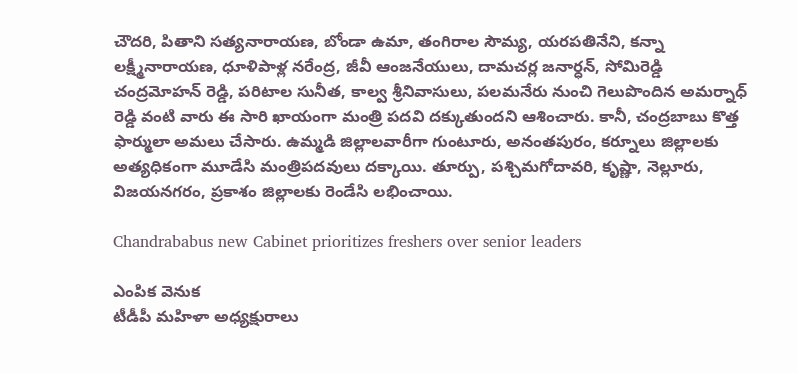చౌదరి, పితాని సత్యనారాయణ, బోండా ఉమా, తంగిరాల సౌమ్య, యరపతినేని, కన్నా లక్ష్మీనారాయణ, ధూళిపాళ్ల నరేంద్ర, జీవీ ఆంజనేయులు, దామచర్ల జనార్ధన్, సోమిరెడ్డి చంద్రమోహన్ రెడ్డి, పరిటాల సునీత, కాల్వ శ్రీనివాసులు, పలమనేరు నుంచి గెలుపొందిన అమర్నాధ్ రెడ్డి వంటి వారు ఈ సారి ఖాయంగా మంత్రి పదవి దక్కుతుందని ఆశించారు. కానీ, చంద్రబాబు కొత్త ఫార్ములా అమలు చేసారు. ఉమ్మడి జిల్లాలవారీగా గుంటూరు, అనంతపురం, కర్నూలు జిల్లాలకు అత్యధికంగా మూడేసి మంత్రిపదవులు దక్కాయి. తూర్పు, పశ్చిమగోదావరి, కృష్ణా, నెల్లూరు, విజయనగరం, ప్రకాశం జిల్లాలకు రెండేసి లభించాయి.

Chandrababus new Cabinet prioritizes freshers over senior leaders

ఎంపిక వెనుక
టీడీపీ మహిళా అధ్యక్షురాలు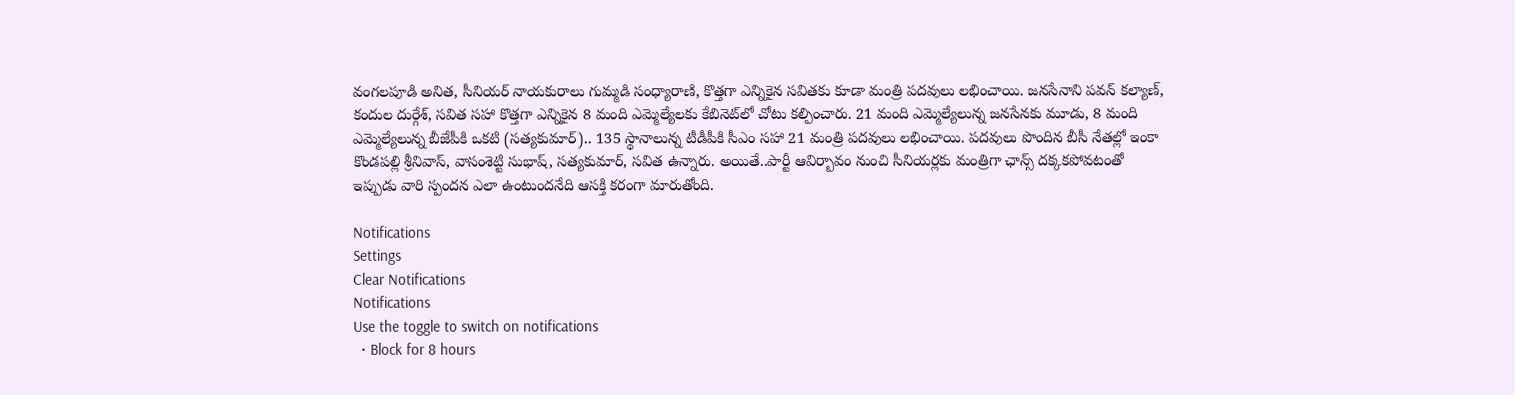వంగలపూడి అనిత, సీనియర్‌ నాయకురాలు గుమ్మడి సంధ్యారాణి, కొత్తగా ఎన్నికైన సవితకు కూడా మంత్రి పదవులు లభించాయి. జనసేనాని పవన్‌ కల్యాణ్‌, కందుల దుర్గేశ్‌, సవిత సహా కొత్తగా ఎన్నికైన 8 మంది ఎమ్మెల్యేలకు కేబినెట్‌లో చోటు కల్పించారు. 21 మంది ఎమ్మెల్యేలున్న జనసేనకు మూడు, 8 మంది ఎమ్మెల్యేలున్న బీజేపీకి ఒకటి (సత్యకుమార్‌).. 135 స్థానాలున్న టీడీపీకి సీఎం సహా 21 మంత్రి పదవులు లభించాయి. పదవులు పొందిన బీసీ నేతల్లో ఇంకా కొండపల్లి శ్రీనివాస్‌, వాసంశెట్టి సుభాష్‌, సత్యకుమార్‌, సవిత ఉన్నారు. అయితే..పార్టీ ఆవిర్బావం నుంచి సీనియర్లకు మంత్రిగా ఛాన్స్ దక్కకపోవటంతో ఇప్పుడు వారి స్పందన ఎలా ఉంటుందనేది ఆసక్తి కరంగా మారుతోంది.

Notifications
Settings
Clear Notifications
Notifications
Use the toggle to switch on notifications
  • Block for 8 hours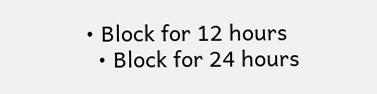• Block for 12 hours
  • Block for 24 hours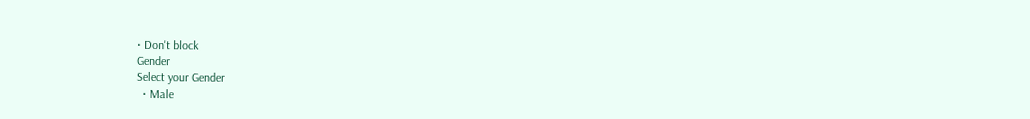• Don't block
Gender
Select your Gender
  • Male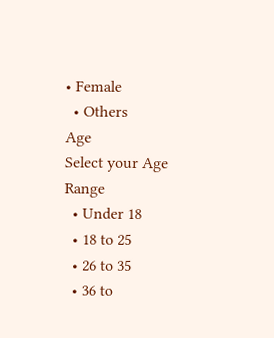• Female
  • Others
Age
Select your Age Range
  • Under 18
  • 18 to 25
  • 26 to 35
  • 36 to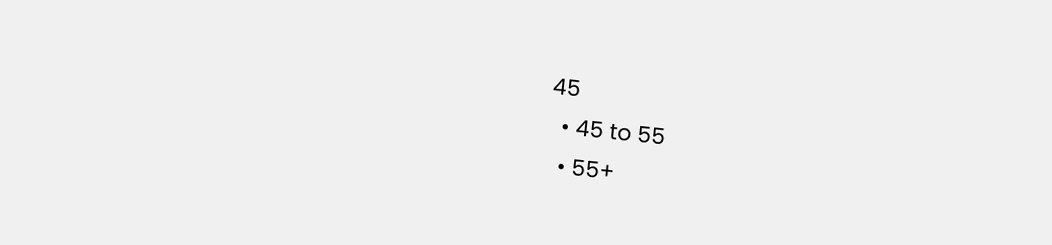45
  • 45 to 55
  • 55+